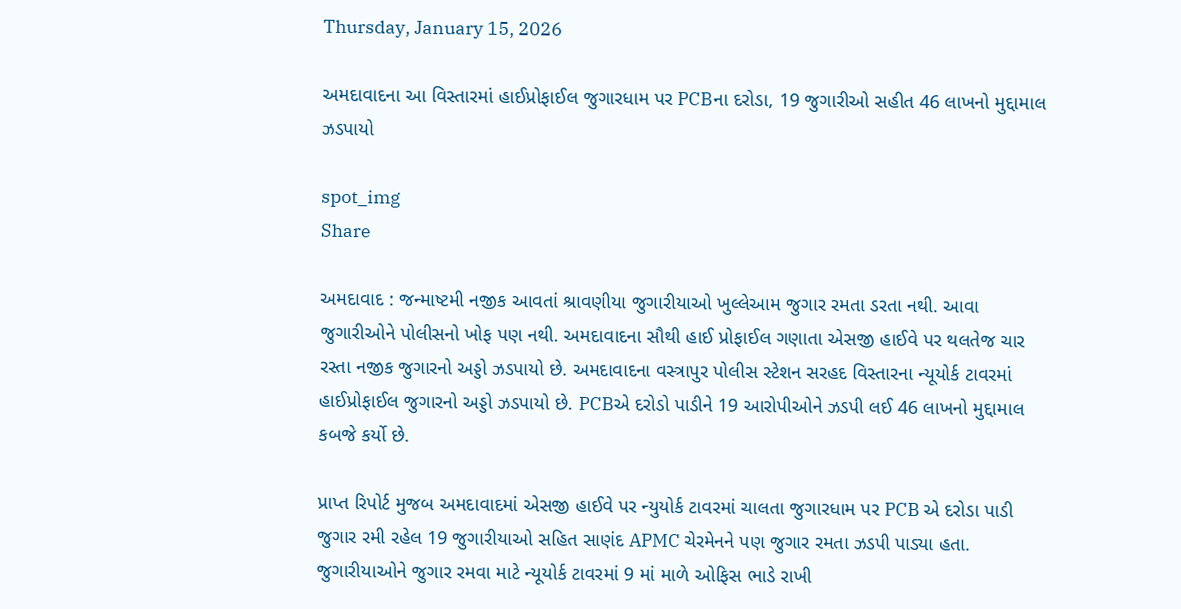Thursday, January 15, 2026

અમદાવાદના આ વિસ્તારમાં હાઈપ્રોફાઈલ જુગારધામ પર PCBના દરોડા, 19 જુગારીઓ સહીત 46 લાખનો મુદ્દામાલ ઝડપાયો

spot_img
Share

અમદાવાદ : જન્માષ્ટમી નજીક આવતાં શ્રાવણીયા જુગારીયાઓ ખુલ્લેઆમ જુગાર રમતા ડરતા નથી. આવા જુગારીઓને પોલીસનો ખોફ પણ નથી. અમદાવાદના સૌથી હાઈ પ્રોફાઈલ ગણાતા એસજી હાઈવે પર થલતેજ ચાર રસ્તા નજીક જુગારનો અડ્ડો ઝડપાયો છે. અમદાવાદના વસ્ત્રાપુર પોલીસ સ્ટેશન સરહદ વિસ્તારના ન્યૂયોર્ક ટાવરમાં હાઈપ્રોફાઈલ જુગારનો અડ્ડો ઝડપાયો છે. PCBએ દરોડો પાડીને 19 આરોપીઓને ઝડપી લઈ 46 લાખનો મુદ્દામાલ કબજે કર્યો છે.

પ્રાપ્ત રિપોર્ટ મુજબ અમદાવાદમાં એસજી હાઈવે પર ન્યુયોર્ક ટાવરમાં ચાલતા જુગારધામ પર PCB એ દરોડા પાડી જુગાર રમી રહેલ 19 જુગારીયાઓ સહિત સાણંદ APMC ચેરમેનને પણ જુગાર રમતા ઝડપી પાડ્યા હતા. જુગારીયાઓને જુગાર રમવા માટે ન્યૂયોર્ક ટાવરમાં 9 માં માળે ઓફિસ ભાડે રાખી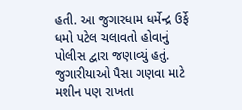હતી. આ જુગારધામ ધર્મેન્દ્ર ઉર્ફે ધમો પટેલ ચલાવતો હોવાનું પોલીસ દ્વારા જણાવ્યું હતું. જુગારીયાઓ પૈસા ગણવા માટે મશીન પણ રાખતા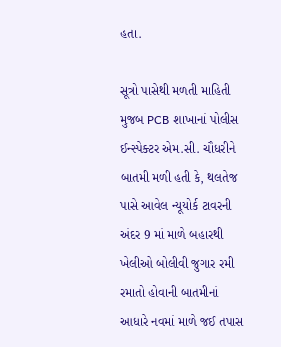હતા.

સૂત્રો પાસેથી મળતી માહિતી મુજબ PCB શાખાનાં પોલીસ ઈન્સ્પેક્ટર એમ.સી. ચૌધરીને બાતમી મળી હતી કે, થલતેજ પાસે આવેલ ન્યૂયોર્ક ટાવરની અંદર 9 માં માળે બહારથી ખેલીઓ બોલીવી જુગાર રમી રમાતો હોવાની બાતમીનાં આધારે નવમાં માળે જઈ તપાસ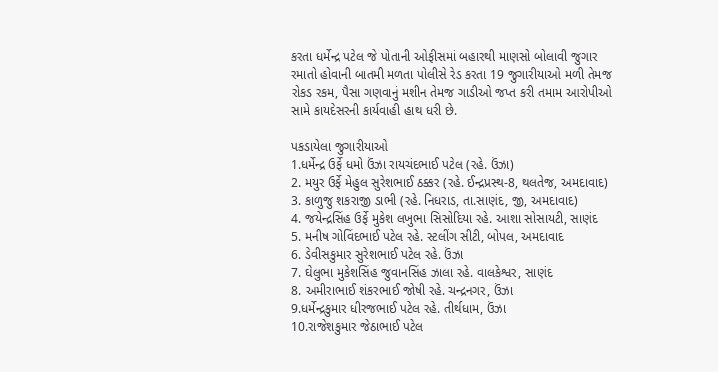કરતા ધર્મેન્દ્ર પટેલ જે પોતાની ઓફીસમાં બહારથી માણસો બોલાવી જુગાર રમાતો હોવાની બાતમી મળતા પોલીસે રેડ કરતા 19 જુગારીયાઓ મળી તેમજ રોકડ રકમ, પૈસા ગણવાનું મશીન તેમજ ગાડીઓ જપ્ત કરી તમામ આરોપીઓ સામે કાયદેસરની કાર્યવાહી હાથ ધરી છે.

પકડાયેલા જુગારીયાઓ
1.ધર્મેન્દ્ર ઉર્ફે ધમો ઉંઝા રાયચંદભાઈ પટેલ (રહે. ઉંઝા)
2. મયુર ઉર્ફે મેહુલ સુરેશભાઈ ઠક્કર (રહે. ઈન્દ્રપ્રસ્થ-8, થલતેજ, અમદાવાદ)
3. કાળુજુ શકરાજી ડાભી (રહે. નિધરાડ, તા.સાણંદ, જી, અમદાવાદ)
4. જયેન્દ્રસિંહ ઉર્ફે મુકેશ લખુભા સિસોદિયા રહે. આશા સોસાયટી, સાણંદ
5. મનીષ ગોવિંદભાઈ પટેલ રહે. સ્ટલીંગ સીટી, બોપલ, અમદાવાદ
6. ડેવીસકુમાર સુરેશભાઈ પટેલ રહે. ઉંઝા
7. ઘેલુભા મુકેશસિંહ જુવાનસિંહ ઝાલા રહે. વાલકેશ્વર, સાણંદ
8. અમીરાભાઈ શંકરભાઈ જોષી રહે. ચન્દ્રનગર, ઉંઝા
9.ધર્મેન્દ્રકુમાર ધીરજભાઈ પટેલ રહે. તીર્થધામ, ઉંઝા
10.રાજેશકુમાર જેઠાભાઈ પટેલ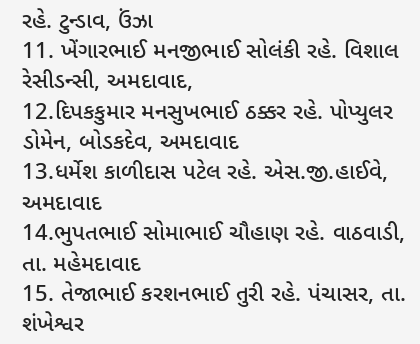રહે. ટુન્ડાવ, ઉંઝા
11. ખેંગારભાઈ મનજીભાઈ સોલંકી રહે. વિશાલ રેસીડન્સી, અમદાવાદ,
12.દિપકકુમાર મનસુખભાઈ ઠક્કર રહે. પોપ્યુલર ડોમેન, બોડકદેવ, અમદાવાદ
13.ધર્મેશ કાળીદાસ પટેલ રહે. એસ.જી.હાઈવે, અમદાવાદ
14.ભુપતભાઈ સોમાભાઈ ચૌહાણ રહે. વાઠવાડી, તા. મહેમદાવાદ
15. તેજાભાઈ કરશનભાઈ તુરી રહે. પંચાસર, તા. શંખેશ્વર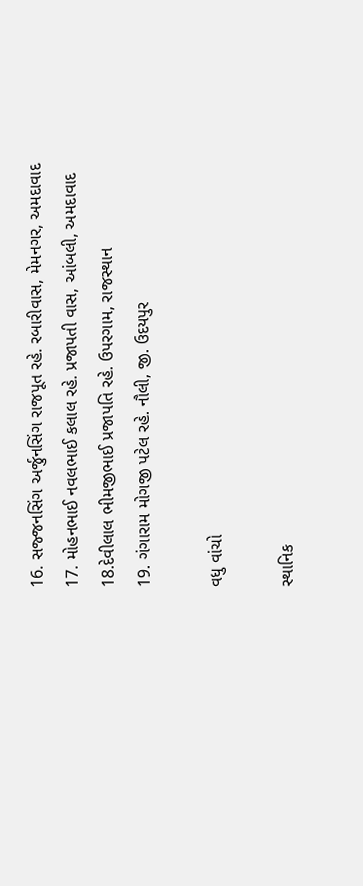16. સજ્જનસિંગ અર્જુનસિંગ રાજપૂત રહે. રબારીવાસ, મેમનગર, અમદાવાદ
17. મોહનભાઈ નવલભાઈ કલાલ રહે. પ્રજાપતી વાસ, આંબલી, અમદાવાદ
18.દેવીલાલ ભીમજીભાઈ પ્રજાપતિ રહે. ઉપરગામ, રાજસ્થાન
19. ગંગારામ મોગજી પટેલ રહે. નૌલી, જી. ઉદયપુર

વધુ વાંચો

સ્થાનિક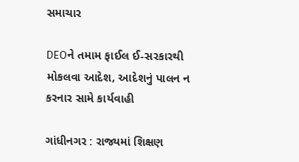સમાચાર

DEOને તમામ ફાઈલ ઈ-સરકારથી મોકલવા આદેશ, આદેશનું પાલન ન કરનાર સામે કાર્યવાહી

ગાંધીનગર : રાજ્યમાં શિક્ષણ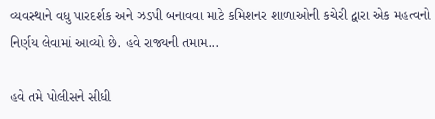વ્યવસ્થાને વધુ પારદર્શક અને ઝડપી બનાવવા માટે કમિશનર શાળાઓની કચેરી દ્વારા એક મહત્વનો નિર્ણય લેવામાં આવ્યો છે. હવે રાજ્યની તમામ...

હવે તમે પોલીસને સીધી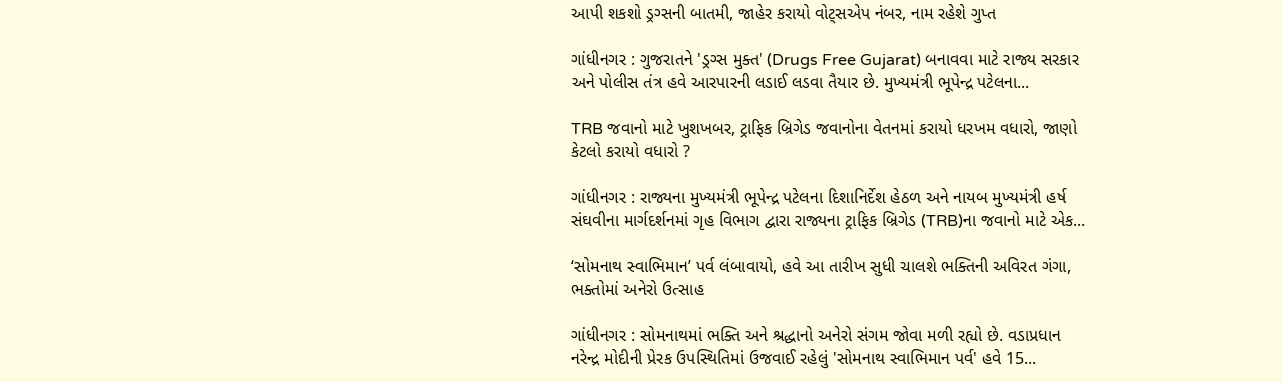આપી શકશો ડ્રગ્સની બાતમી, જાહેર કરાયો વોટ્સએપ નંબર, નામ રહેશે ગુપ્ત

ગાંધીનગર : ગુજરાતને 'ડ્રગ્સ મુક્ત' (Drugs Free Gujarat) બનાવવા માટે રાજ્ય સરકાર અને પોલીસ તંત્ર હવે આરપારની લડાઈ લડવા તૈયાર છે. મુખ્યમંત્રી ભૂપેન્દ્ર પટેલના...

TRB જવાનો માટે ખુશખબર, ટ્રાફિક બ્રિગેડ જવાનોના વેતનમાં કરાયો ધરખમ વધારો, જાણો કેટલો કરાયો વધારો ?

ગાંધીનગર : રાજ્યના મુખ્યમંત્રી ભૂપેન્દ્ર પટેલના દિશાનિર્દેશ હેઠળ અને નાયબ મુખ્યમંત્રી હર્ષ સંઘવીના માર્ગદર્શનમાં ગૃહ વિભાગ દ્વારા રાજ્યના ટ્રાફિક બ્રિગેડ (TRB)ના જવાનો માટે એક...

‘સોમનાથ સ્વાભિમાન’ પર્વ લંબાવાયો, હવે આ તારીખ સુધી ચાલશે ભક્તિની અવિરત ગંગા, ભક્તોમાં અનેરો ઉત્સાહ

ગાંધીનગર : સોમનાથમાં ભક્તિ અને શ્રદ્ધાનો અનેરો સંગમ જોવા મળી રહ્યો છે. વડાપ્રધાન નરેન્દ્ર મોદીની પ્રેરક ઉપસ્થિતિમાં ઉજવાઈ રહેલું 'સોમનાથ સ્વાભિમાન પર્વ' હવે 15...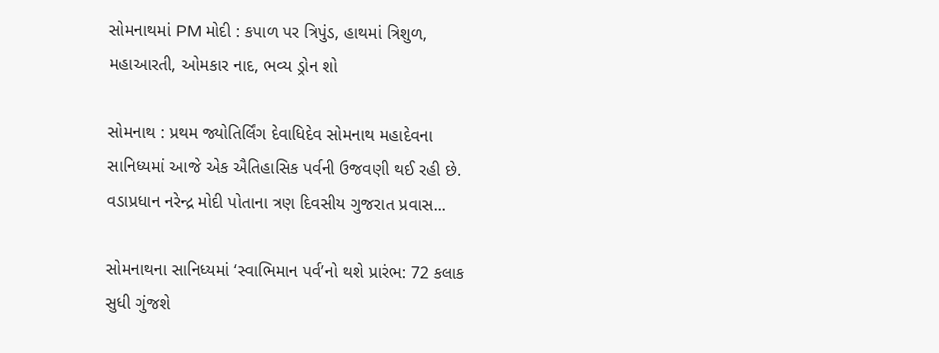સોમનાથમાં PM મોદી : કપાળ પર ત્રિપુંડ, હાથમાં ત્રિશુળ, મહાઆરતી, ઓમકાર નાદ, ભવ્ય ડ્રોન શો

સોમનાથ : પ્રથમ જ્યોતિર્લિંગ દેવાધિદેવ સોમનાથ મહાદેવના સાનિધ્યમાં આજે એક ઐતિહાસિક પર્વની ઉજવણી થઈ રહી છે. વડાપ્રધાન નરેન્દ્ર મોદી પોતાના ત્રણ દિવસીય ગુજરાત પ્રવાસ...

સોમનાથના સાનિધ્યમાં ‘સ્વાભિમાન પર્વ’નો થશે પ્રારંભ: 72 કલાક સુધી ગુંજશે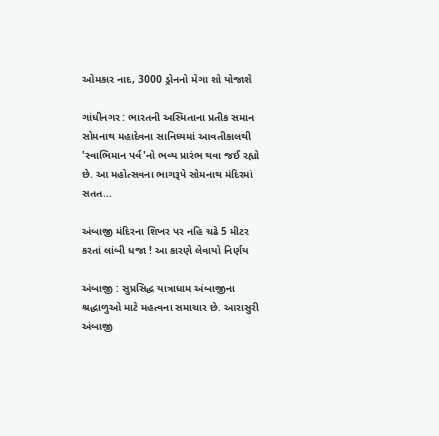ઓમકાર નાદ, 3000 ડ્રોનનો મેગા શો યોજાશે

ગાંધીનગર : ભારતની અસ્મિતાના પ્રતીક સમાન સોમનાથ મહાદેવના સાનિધ્યમાં આવતીકાલથી 'સ્વાભિમાન પર્વ'નો ભવ્ય પ્રારંભ થવા જઈ રહ્યો છે. આ મહોત્સવના ભાગરૂપે સોમનાથ મંદિરમાં સતત...

અંબાજી મંદિરના શિખર પર નહિ ચઢે 5 મીટર કરતાં લાંબી ધજા ! આ કારણે લેવાયો નિર્ણય

અંબાજી : સુપ્રસિદ્ધ યાત્રાધામ અંબાજીના શ્રદ્ધાળુઓ માટે મહત્વના સમાચાર છે. આરાસુરી અંબાજી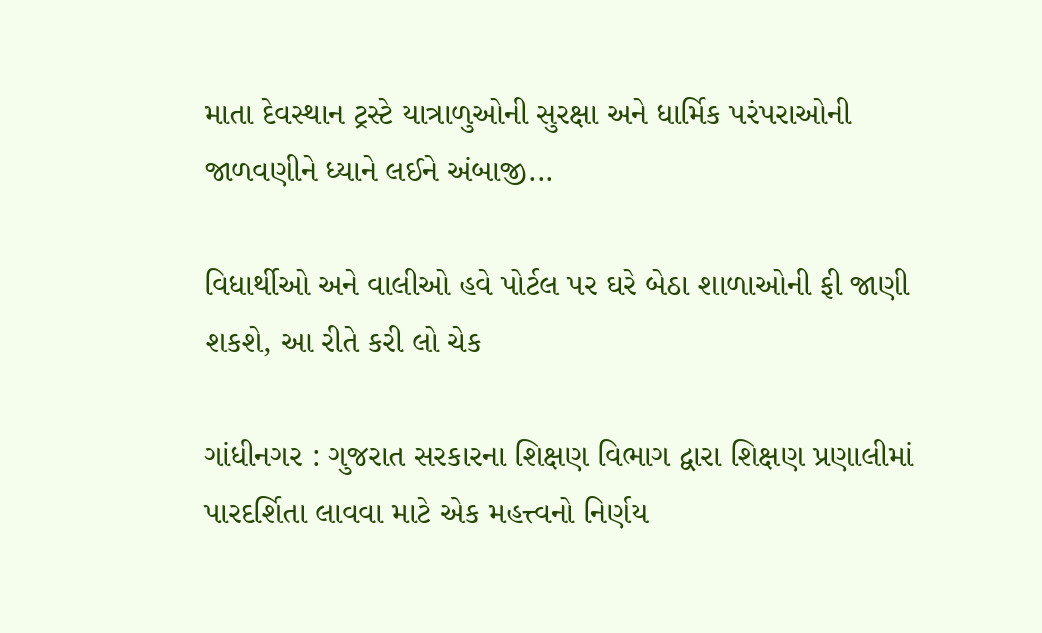માતા દેવસ્થાન ટ્રસ્ટે યાત્રાળુઓની સુરક્ષા અને ધાર્મિક પરંપરાઓની જાળવણીને ધ્યાને લઈને અંબાજી...

વિધાર્થીઓ અને વાલીઓ હવે પોર્ટલ પર ઘરે બેઠા શાળાઓની ફી જાણી શકશે, આ રીતે કરી લો ચેક

ગાંધીનગર : ગુજરાત સરકારના શિક્ષણ વિભાગ દ્વારા શિક્ષણ પ્રણાલીમાં પારદર્શિતા લાવવા માટે એક મહત્ત્વનો નિર્ણય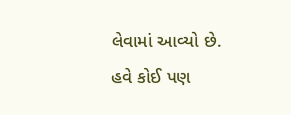લેવામાં આવ્યો છે. હવે કોઈ પણ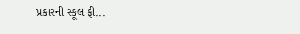પ્રકારની સ્કૂલ ફી...